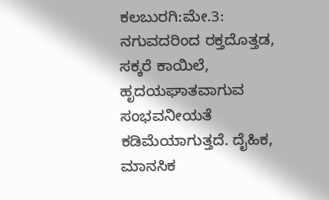ಕಲಬುರಗಿ:ಮೇ.3: ನಗುವದರಿಂದ ರಕ್ತದೊತ್ತಡ, ಸಕ್ಕರೆ ಕಾಯಿಲೆ, ಹೃದಯಘಾತವಾಗುವ ಸಂಭವನೀಯತೆ ಕಡಿಮೆಯಾಗುತ್ತದೆ. ದೈಹಿಕ, ಮಾನಸಿಕ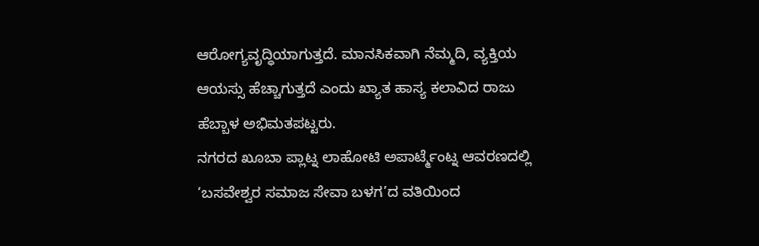ಆರೋಗ್ಯವೃದ್ಧಿಯಾಗುತ್ತದೆ. ಮಾನಸಿಕವಾಗಿ ನೆಮ್ಮದಿ, ವ್ಯಕ್ತಿಯ ಆಯಸ್ಸು ಹೆಚ್ಚಾಗುತ್ತದೆ ಎಂದು ಖ್ಯಾತ ಹಾಸ್ಯ ಕಲಾವಿದ ರಾಜು ಹೆಬ್ಬಾಳ ಅಭಿಮತಪಟ್ಟರು.
ನಗರದ ಖೂಬಾ ಪ್ಲಾಟ್ನ ಲಾಹೋಟಿ ಅಪಾರ್ಟ್ಮೆಂಟ್ನ ಆವರಣದಲ್ಲಿ ‘ಬಸವೇಶ್ವರ ಸಮಾಜ ಸೇವಾ ಬಳಗ’ದ ವತಿಯಿಂದ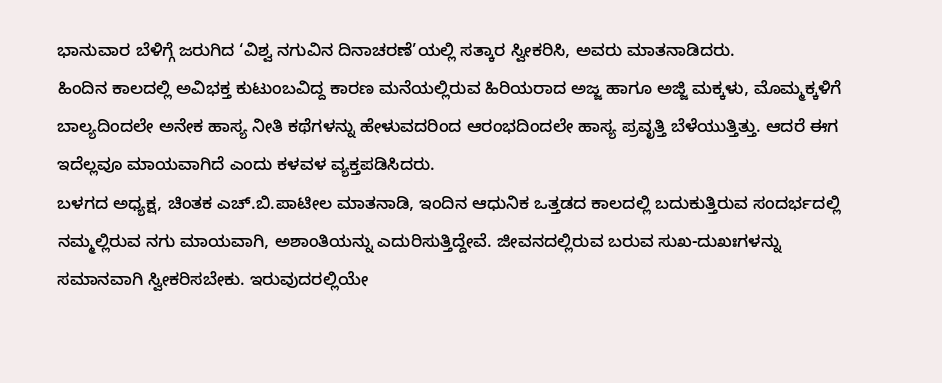ಭಾನುವಾರ ಬೆಳಿಗ್ಗೆ ಜರುಗಿದ ‘ವಿಶ್ವ ನಗುವಿನ ದಿನಾಚರಣೆ’ಯಲ್ಲಿ ಸತ್ಕಾರ ಸ್ವೀಕರಿಸಿ, ಅವರು ಮಾತನಾಡಿದರು.
ಹಿಂದಿನ ಕಾಲದಲ್ಲಿ ಅವಿಭಕ್ತ ಕುಟುಂಬವಿದ್ದ ಕಾರಣ ಮನೆಯಲ್ಲಿರುವ ಹಿರಿಯರಾದ ಅಜ್ಜ ಹಾಗೂ ಅಜ್ಜಿ ಮಕ್ಕಳು, ಮೊಮ್ಮಕ್ಕಳಿಗೆ ಬಾಲ್ಯದಿಂದಲೇ ಅನೇಕ ಹಾಸ್ಯ ನೀತಿ ಕಥೆಗಳನ್ನು ಹೇಳುವದರಿಂದ ಆರಂಭದಿಂದಲೇ ಹಾಸ್ಯ ಪ್ರವೃತ್ತಿ ಬೆಳೆಯುತ್ತಿತ್ತು. ಆದರೆ ಈಗ ಇದೆಲ್ಲವೂ ಮಾಯವಾಗಿದೆ ಎಂದು ಕಳವಳ ವ್ಯಕ್ತಪಡಿಸಿದರು.
ಬಳಗದ ಅಧ್ಯಕ್ಷ, ಚಿಂತಕ ಎಚ್.ಬಿ.ಪಾಟೀಲ ಮಾತನಾಡಿ, ಇಂದಿನ ಆಧುನಿಕ ಒತ್ತಡದ ಕಾಲದಲ್ಲಿ ಬದುಕುತ್ತಿರುವ ಸಂದರ್ಭದಲ್ಲಿ ನಮ್ಮಲ್ಲಿರುವ ನಗು ಮಾಯವಾಗಿ, ಅಶಾಂತಿಯನ್ನು ಎದುರಿಸುತ್ತಿದ್ದೇವೆ. ಜೀವನದಲ್ಲಿರುವ ಬರುವ ಸುಖ-ದುಖಃಗಳನ್ನು ಸಮಾನವಾಗಿ ಸ್ವೀಕರಿಸಬೇಕು. ಇರುವುದರಲ್ಲಿಯೇ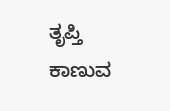ತೃಪ್ತಿ ಕಾಣುವ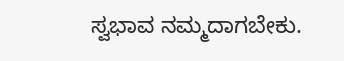ಸ್ವಭಾವ ನಮ್ಮದಾಗಬೇಕು.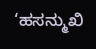‘ಹಸನ್ಮುಖಿ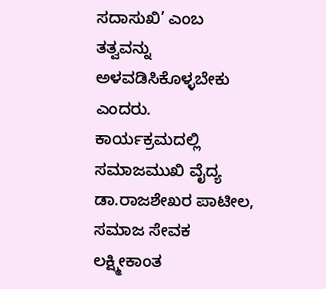ಸದಾಸುಖಿ’ ಎಂಬ ತತ್ವವನ್ನು ಅಳವಡಿಸಿಕೊಳ್ಳಬೇಕು ಎಂದರು.
ಕಾರ್ಯಕ್ರಮದಲ್ಲಿ ಸಮಾಜಮುಖಿ ವೈದ್ಯ ಡಾ.ರಾಜಶೇಖರ ಪಾಟೀಲ, ಸಮಾಜ ಸೇವಕ ಲಕ್ಷ್ಮೀಕಾಂತ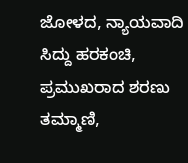ಜೋಳದ, ನ್ಯಾಯವಾದಿ ಸಿದ್ದು ಹರಕಂಚಿ, ಪ್ರಮುಖರಾದ ಶರಣು ತಮ್ಮಾಣಿ,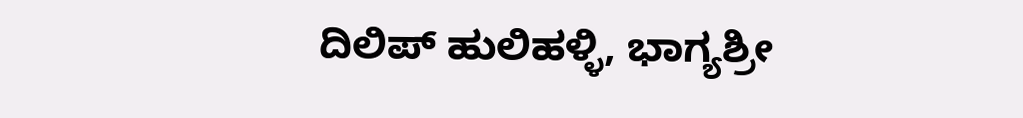ದಿಲಿಪ್ ಹುಲಿಹಳ್ಳಿ, ಭಾಗ್ಯಶ್ರೀ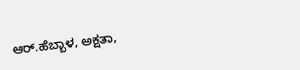ಆರ್.ಹೆಬ್ಬಾಳ, ಅಕ್ಷತಾ,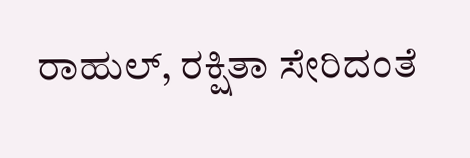ರಾಹುಲ್, ರಕ್ಷಿತಾ ಸೇರಿದಂತೆ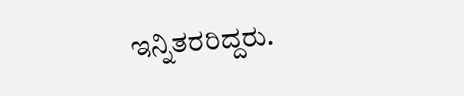ಇನ್ನಿತರರಿದ್ದರು.